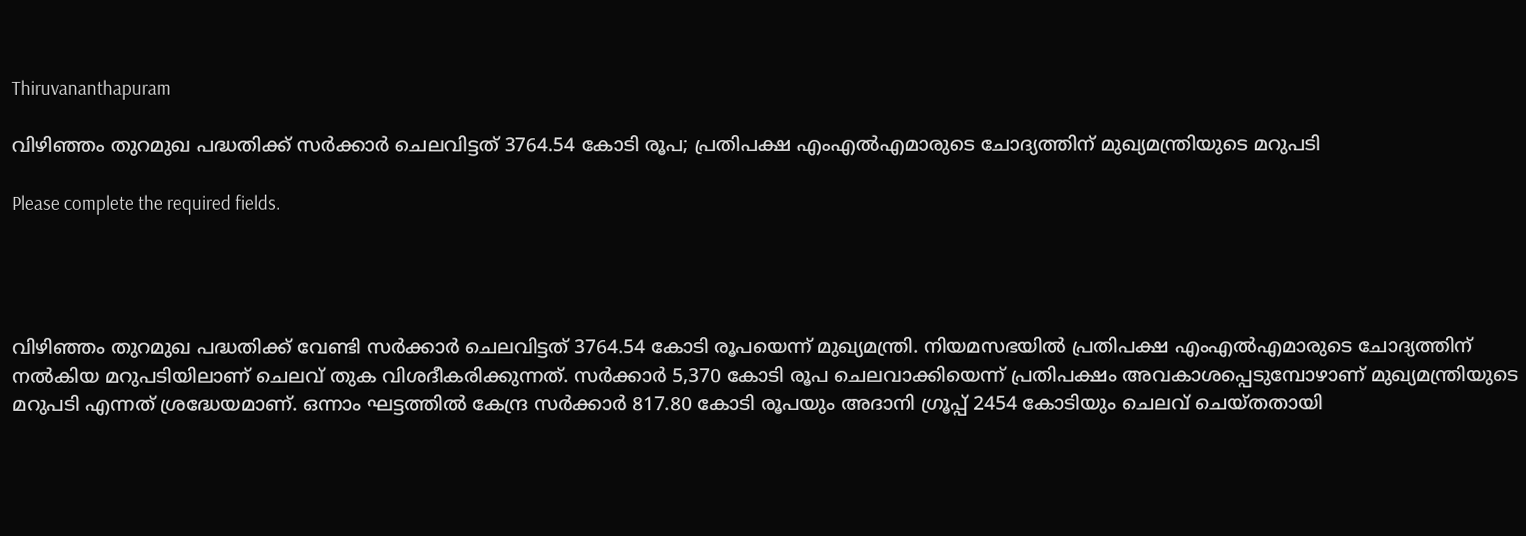Thiruvananthapuram

വിഴിഞ്ഞം തുറമുഖ പദ്ധതിക്ക് സര്‍ക്കാര്‍ ചെലവിട്ടത് 3764.54 കോടി രൂപ; പ്രതിപക്ഷ എംഎല്‍എമാരുടെ ചോദ്യത്തിന് മുഖ്യമന്ത്രിയുടെ മറുപടി

Please complete the required fields.




വിഴിഞ്ഞം തുറമുഖ പദ്ധതിക്ക് വേണ്ടി സര്‍ക്കാര്‍ ചെലവിട്ടത് 3764.54 കോടി രൂപയെന്ന് മുഖ്യമന്ത്രി. നിയമസഭയില്‍ പ്രതിപക്ഷ എംഎല്‍എമാരുടെ ചോദ്യത്തിന് നല്‍കിയ മറുപടിയിലാണ് ചെലവ് തുക വിശദീകരിക്കുന്നത്. സര്‍ക്കാര്‍ 5,370 കോടി രൂപ ചെലവാക്കിയെന്ന് പ്രതിപക്ഷം അവകാശപ്പെടുമ്പോഴാണ് മുഖ്യമന്ത്രിയുടെ മറുപടി എന്നത് ശ്രദ്ധേയമാണ്. ഒന്നാം ഘട്ടത്തില്‍ കേന്ദ്ര സര്‍ക്കാര്‍ 817.80 കോടി രൂപയും അദാനി ഗ്രൂപ്പ് 2454 കോടിയും ചെലവ് ചെയ്തതായി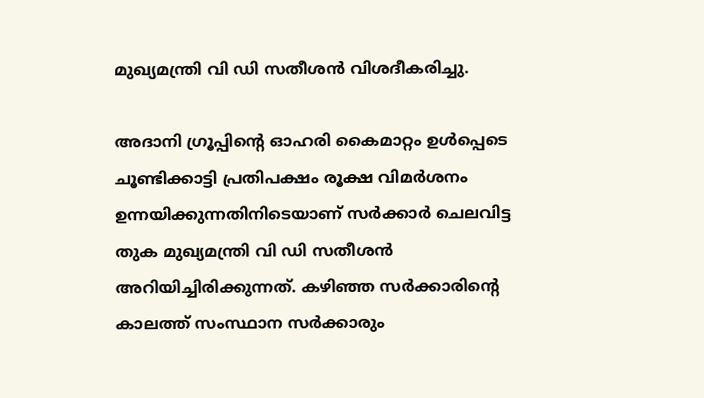മുഖ്യമന്ത്രി വി ഡി സതീശന്‍ വിശദീകരിച്ചു.

അദാനി ഗ്രൂപ്പിന്റെ ഓഹരി കൈമാറ്റം ഉള്‍പ്പെടെ ചൂണ്ടിക്കാട്ടി പ്രതിപക്ഷം രൂക്ഷ വിമര്‍ശനം ഉന്നയിക്കുന്നതിനിടെയാണ് സര്‍ക്കാര്‍ ചെലവിട്ട തുക മുഖ്യമന്ത്രി വി ഡി സതീശന്‍ അറിയിച്ചിരിക്കുന്നത്. കഴിഞ്ഞ സര്‍ക്കാരിന്റെ കാലത്ത് സംസ്ഥാന സര്‍ക്കാരും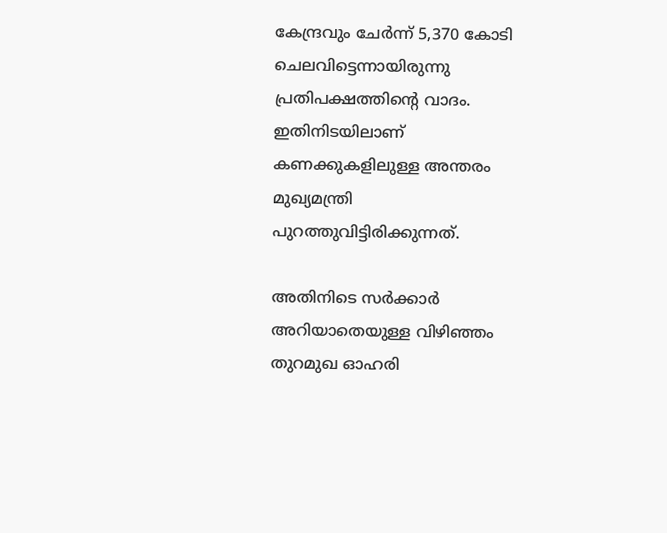കേന്ദ്രവും ചേര്‍ന്ന് 5,370 കോടി ചെലവിട്ടെന്നായിരുന്നു പ്രതിപക്ഷത്തിന്റെ വാദം. ഇതിനിടയിലാണ് കണക്കുകളിലുള്ള അന്തരം മുഖ്യമന്ത്രി പുറത്തുവിട്ടിരിക്കുന്നത്.

അതിനിടെ സര്‍ക്കാര്‍ അറിയാതെയുള്ള വിഴിഞ്ഞം തുറമുഖ ഓഹരി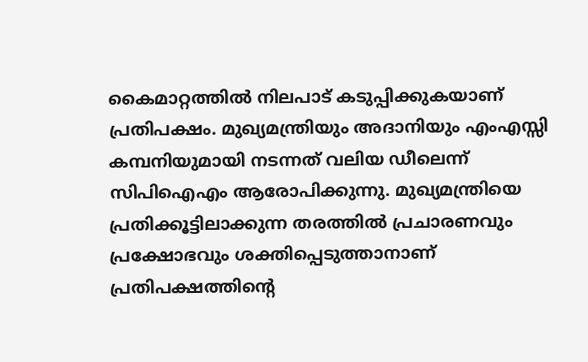കൈമാറ്റത്തില്‍ നിലപാട് കടുപ്പിക്കുകയാണ് പ്രതിപക്ഷം. മുഖ്യമന്ത്രിയും അദാനിയും എംഎസ്സി കമ്പനിയുമായി നടന്നത് വലിയ ഡീലെന്ന് സിപിഐഎം ആരോപിക്കുന്നു. മുഖ്യമന്ത്രിയെ പ്രതിക്കൂട്ടിലാക്കുന്ന തരത്തില്‍ പ്രചാരണവും പ്രക്ഷോഭവും ശക്തിപ്പെടുത്താനാണ് പ്രതിപക്ഷത്തിന്റെ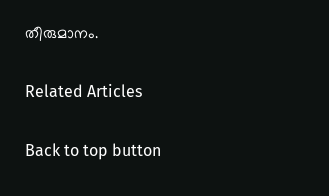തീരുമാനം.

Related Articles

Back to top button